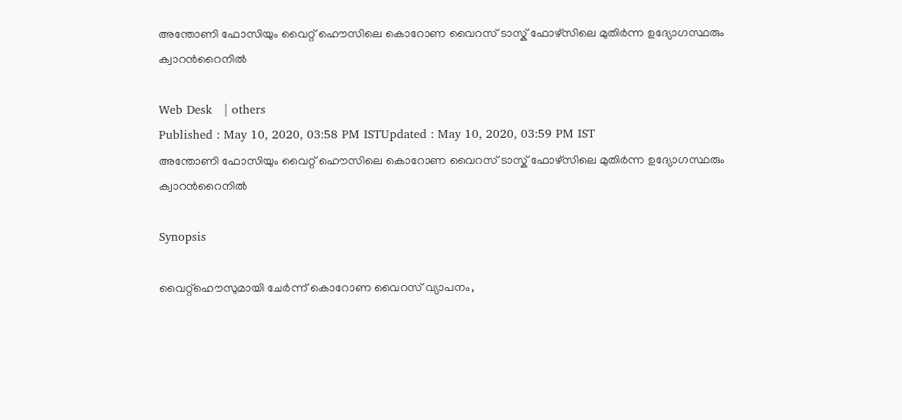അന്തോണി ഫോസിയും വൈറ്റ് ഹൌസിലെ കൊറോണ വൈറസ് ടാസ്ക് ഫോഴ്സിലെ മുതിര്‍ന്ന ഉദ്യോഗസ്ഥരും ക്വാറന്‍റൈനില്‍

Web Desk   | others
Published : May 10, 2020, 03:58 PM ISTUpdated : May 10, 2020, 03:59 PM IST
അന്തോണി ഫോസിയും വൈറ്റ് ഹൌസിലെ കൊറോണ വൈറസ് ടാസ്ക് ഫോഴ്സിലെ മുതിര്‍ന്ന ഉദ്യോഗസ്ഥരും ക്വാറന്‍റൈനില്‍

Synopsis

വൈറ്റ്ഹൌസുമായി ചേര്‍ന്ന് കൊറോണ വൈറസ് വ്യാപനം,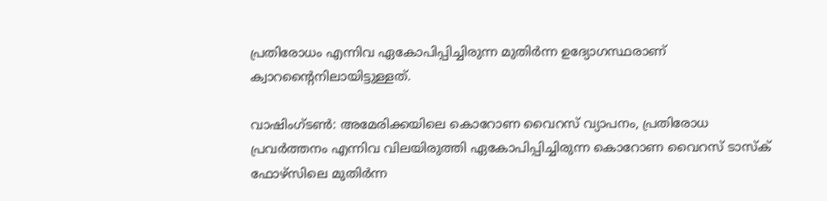പ്രതിരോധം എന്നിവ ഏകോപിപ്പിച്ചിരുന്ന മുതിര്‍ന്ന ഉദ്യോഗസ്ഥരാണ് ക്വാറന്‍റൈനിലായിട്ടുള്ളത്.

വാഷിംഗ്ടണ്‍: അമേരിക്കയിലെ കൊറോണ വൈറസ് വ്യാപനം, പ്രതിരോധ പ്രവര്‍ത്തനം എന്നിവ വിലയിരുത്തി ഏകോപിപ്പിച്ചിരുന്ന കൊറോണ വൈറസ് ടാസ്ക് ഫോഴ്സിലെ മുതിര്‍ന്ന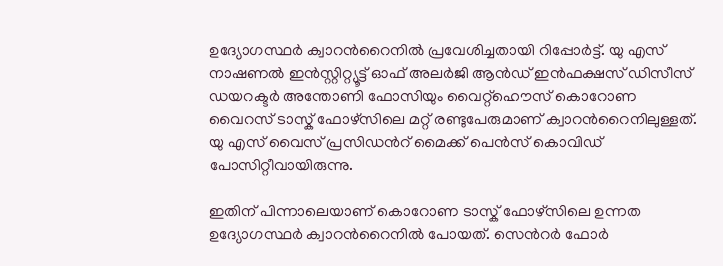ഉദ്യോഗസ്ഥര്‍ ക്വാറന്‍റൈനില്‍ പ്രവേശിച്ചതായി റിപ്പോര്‍ട്ട്. യു എസ് നാഷണൽ ഇൻസ്റ്റിറ്റ്യൂട്ട് ഓഫ് അലർജി ആൻഡ് ഇൻഫക്ഷസ് ഡിസീസ് ഡയറക്ടർ അന്തോണി ഫോസിയും വൈറ്റ്ഹൌസ് കൊറോണ വൈറസ് ടാസ്ക് ഫോഴ്സിലെ മറ്റ് രണ്ടുപേരുമാണ് ക്വാറന്‍റൈനിലുള്ളത്. യു എസ് വൈസ് പ്രസിഡന്‍റ് മൈക്ക് പെന്‍സ് കൊവിഡ് പോസിറ്റീവായിരുന്നു.

ഇതിന് പിന്നാലെയാണ് കൊറോണ ടാസ്ക് ഫോഴ്സിലെ ഉന്നത ഉദ്യോഗസ്ഥര്‍ ക്വാറന്‍റൈനില്‍ പോയത്. സെന്‍റര്‍ ഫോര്‍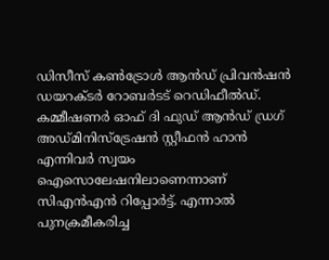ഡിസീസ് കണ്‍ട്രോള്‍ ആന്‍ഡ് പ്രിവന്‍ഷന്‍ ഡയറക്ടര്‍ റോബര്‍ടട് റെഡിഫീല്‍ഡ്. കമ്മീഷണര്‍ ഓഫ് ദി ഫുഡ് ആന്‍ഡ് ഡ്രഗ് അഡ്മിനിസ്ട്രേഷന്‍ സ്റ്റീഫന്‍ ഹാന്‍ എന്നിവര്‍ സ്വയം ഐസൊലേഷനിലാണെന്നാണ് സിഎന്‍എന്‍ റിപ്പോര്‍ട്ട്. എന്നാല്‍ പുനക്രമീകരിച്ച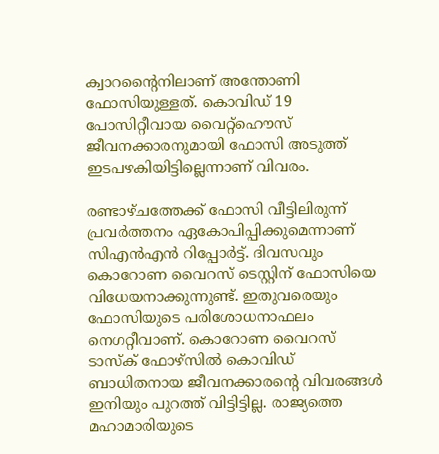ക്വാറന്‍റൈനിലാണ് അന്തോണി ഫോസിയുള്ളത്. കൊവിഡ് 19 പോസിറ്റീവായ വൈറ്റ്ഹൌസ് ജീവനക്കാരനുമായി ഫോസി അടുത്ത് ഇടപഴകിയിട്ടില്ലെന്നാണ് വിവരം.

രണ്ടാഴ്ചത്തേക്ക് ഫോസി വീട്ടിലിരുന്ന് പ്രവര്‍ത്തനം ഏകോപിപ്പിക്കുമെന്നാണ് സിഎന്‍എന്‍ റിപ്പോര്‍ട്ട്. ദിവസവും കൊറോണ വൈറസ് ടെസ്റ്റിന് ഫോസിയെ വിധേയനാക്കുന്നുണ്ട്. ഇതുവരെയും ഫോസിയുടെ പരിശോധനാഫലം നെഗറ്റീവാണ്. കൊറോണ വൈറസ് ടാസ്ക് ഫോഴ്സില്‍ കൊവിഡ് ബാധിതനായ ജീവനക്കാരന്‍റെ വിവരങ്ങള്‍ ഇനിയും പുറത്ത് വിട്ടിട്ടില്ല. രാജ്യത്തെ മഹാമാരിയുടെ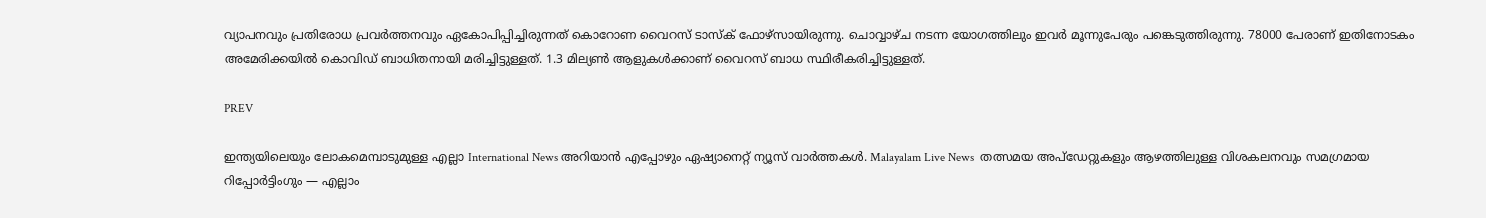വ്യാപനവും പ്രതിരോധ പ്രവര്‍ത്തനവും ഏകോപിപ്പിച്ചിരുന്നത് കൊറോണ വൈറസ് ടാസ്ക് ഫോഴ്സായിരുന്നു. ചൊവ്വാഴ്ച നടന്ന യോഗത്തിലും ഇവര്‍ മൂന്നുപേരും പങ്കെടുത്തിരുന്നു. 78000 പേരാണ് ഇതിനോടകം അമേരിക്കയില്‍ കൊവിഡ് ബാധിതനായി മരിച്ചിട്ടുള്ളത്. 1.3 മില്യണ്‍ ആളുകള്‍ക്കാണ് വൈറസ് ബാധ സ്ഥിരീകരിച്ചിട്ടുള്ളത്.

PREV

ഇന്ത്യയിലെയും ലോകമെമ്പാടുമുള്ള എല്ലാ International News അറിയാൻ എപ്പോഴും ഏഷ്യാനെറ്റ് ന്യൂസ് വാർത്തകൾ. Malayalam Live News  തത്സമയ അപ്‌ഡേറ്റുകളും ആഴത്തിലുള്ള വിശകലനവും സമഗ്രമായ റിപ്പോർട്ടിംഗും — എല്ലാം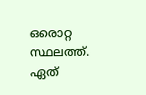ഒരൊറ്റ സ്ഥലത്ത്. ഏത്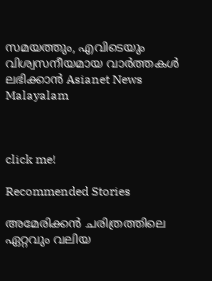സമയത്തും, എവിടെയും വിശ്വസനീയമായ വാർത്തകൾ ലഭിക്കാൻ Asianet News Malayalam



click me!

Recommended Stories

അമേരിക്കൻ ചരിത്രത്തിലെ ഏറ്റവും വലിയ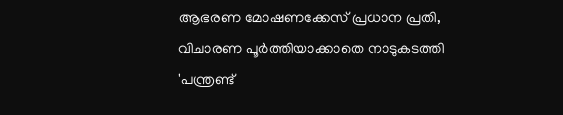ആഭരണ മോഷണക്കേസ് പ്രധാന പ്രതി, വിചാരണ പൂർത്തിയാക്കാതെ നാടുകടത്തി
'പന്ത്രണ്ട്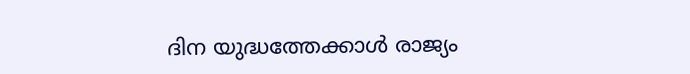ദിന യുദ്ധത്തേക്കാൾ രാജ്യം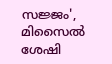സജ്ജം', മിസൈൽ ശേഷി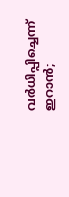വർധിപ്പിച്ചെന്ന് ഇറാൻ;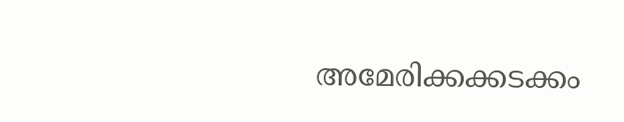അമേരിക്കക്കടക്കം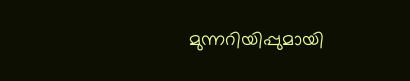മുന്നറിയിപ്പുമായി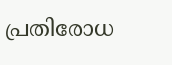പ്രതിരോധ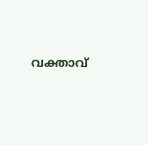വക്താവ്